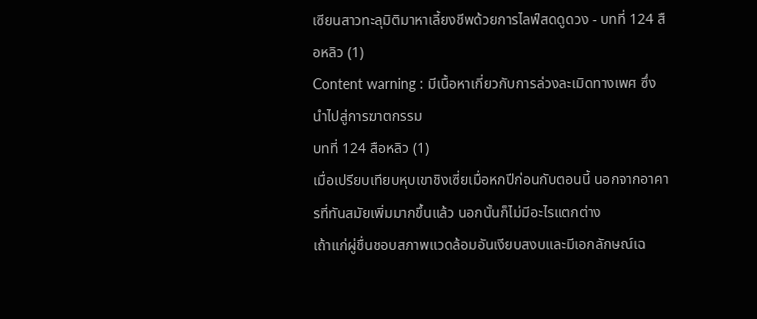เซียนสาวทะลุมิติมาหาเลี้ยงชีพด้วยการไลฟ์สดดูดวง - บทที่ 124 สือหลิว (1)
Content warning : มีเนื้อหาเกี่ยวกับการล่วงละเมิดทางเพศ ซึ่งนำไปสู่การฆาตกรรม
บทที่ 124 สือหลิว (1)
เมื่อเปรียบเทียบหุบเขาชิงเซี่ยเมื่อหกปีก่อนกับตอนนี้ นอกจากอาคารที่ทันสมัยเพิ่มมากขึ้นแล้ว นอกนั้นก็ไม่มีอะไรแตกต่าง
เถ้าแก่ผู่ชื่นชอบสภาพแวดล้อมอันเงียบสงบและมีเอกลักษณ์เฉ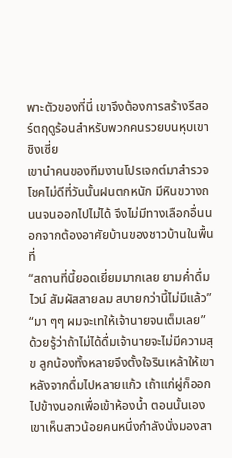พาะตัวของที่นี่ เขาจึงต้องการสร้างรีสอร์ตฤดูร้อนสำหรับพวกคนรวยบนหุบเขาชิงเซี่ย
เขานำคนของทีมงานโปรเจกต์มาสำรวจ โชคไม่ดีที่วันนั้นฝนตกหนัก มีหินขวางถนนจนออกไปไม่ได้ จึงไม่มีทางเลือกอื่นนอกจากต้องอาศัยบ้านของชาวบ้านในพื้นที่
“สถานที่นี้ยอดเยี่ยมมากเลย ยามค่ำดื่มไวน์ สัมผัสสายลม สบายกว่านี้ไม่มีแล้ว”
“มา ๆๆ ผมจะเทให้เจ้านายจนเต็มเลย”
ด้วยรู้ว่าถ้าไม่ได้ดื่มเจ้านายจะไม่มีความสุข ลูกน้องทั้งหลายจึงตั้งใจรินเหล้าให้เขา
หลังจากดื่มไปหลายแก้ว เถ้าแก่ผู่ก็ออกไปข้างนอกเพื่อเข้าห้องน้ำ ตอนนั้นเองเขาเห็นสาวน้อยคนหนึ่งกำลังนั่งมองสา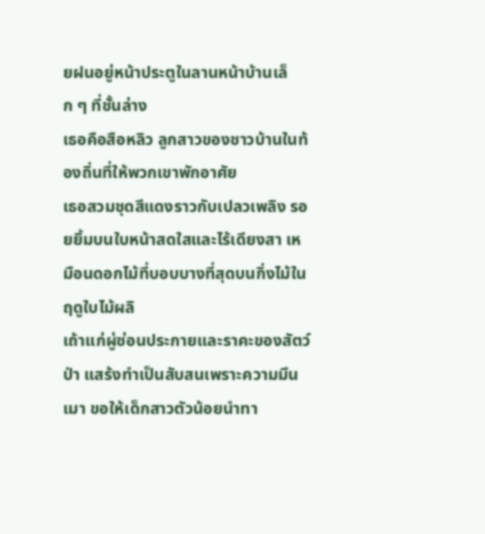ยฝนอยู่หน้าประตูในลานหน้าบ้านเล็ก ๆ ที่ชั้นล่าง
เธอคือสือหลิว ลูกสาวของชาวบ้านในท้องถิ่นที่ให้พวกเขาพักอาศัย
เธอสวมชุดสีแดงราวกับเปลวเพลิง รอยยิ้มบนใบหน้าสดใสและไร้เดียงสา เหมือนดอกไม้ที่บอบบางที่สุดบนกิ่งไม้ในฤดูใบไม้ผลิ
เถ้าแก่ผู่ซ่อนประกายและราคะของสัตว์ป่า แสร้งทำเป็นสับสนเพราะความมึนเมา ขอให้เด็กสาวตัวน้อยนำทา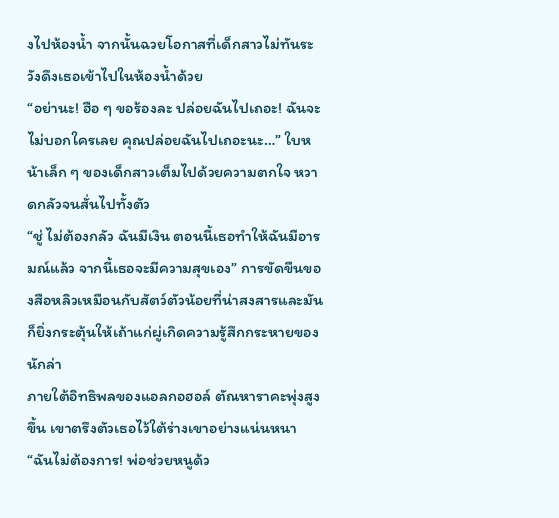งไปห้องน้ำ จากนั้นฉวยโอกาสที่เด็กสาวไม่ทันระวังดึงเธอเข้าไปในห้องน้ำด้วย
“อย่านะ! ฮือ ๆ ขอร้องละ ปล่อยฉันไปเถอะ! ฉันจะไม่บอกใครเลย คุณปล่อยฉันไปเถอะนะ…” ใบหน้าเล็ก ๆ ของเด็กสาวเต็มไปด้วยความตกใจ หวาดกลัวจนสั่นไปทั้งตัว
“ชู่ ไม่ต้องกลัว ฉันมีเงิน ตอนนี้เธอทำให้ฉันมีอารมณ์แล้ว จากนี้เธอจะมีความสุขเอง” การขัดขืนของสือหลิวเหมือนกับสัตว์ตัวน้อยที่น่าสงสารและมันก็ยิ่งกระตุ้นให้เถ้าแก่ผู่เกิดความรู้สึกกระหายของนักล่า
ภายใต้อิทธิพลของแอลกอฮอล์ ตัณหาราคะพุ่งสูงขึ้น เขาตรึงตัวเธอไว้ใต้ร่างเขาอย่างแน่นหนา
“ฉันไม่ต้องการ! พ่อช่วยหนูด้ว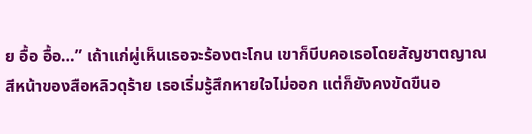ย อื้อ อื้อ…” เถ้าแก่ผู่เห็นเธอจะร้องตะโกน เขาก็บีบคอเธอโดยสัญชาตญาณ
สีหน้าของสือหลิวดุร้าย เธอเริ่มรู้สึกหายใจไม่ออก แต่ก็ยังคงขัดขืนอ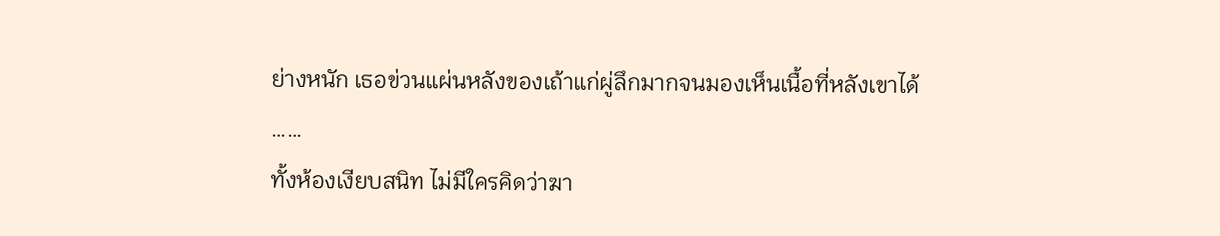ย่างหนัก เธอข่วนแผ่นหลังของเถ้าแก่ผู่ลึกมากจนมองเห็นเนื้อที่หลังเขาได้
……
ทั้งห้องเงียบสนิท ไม่มีใครคิดว่าฆา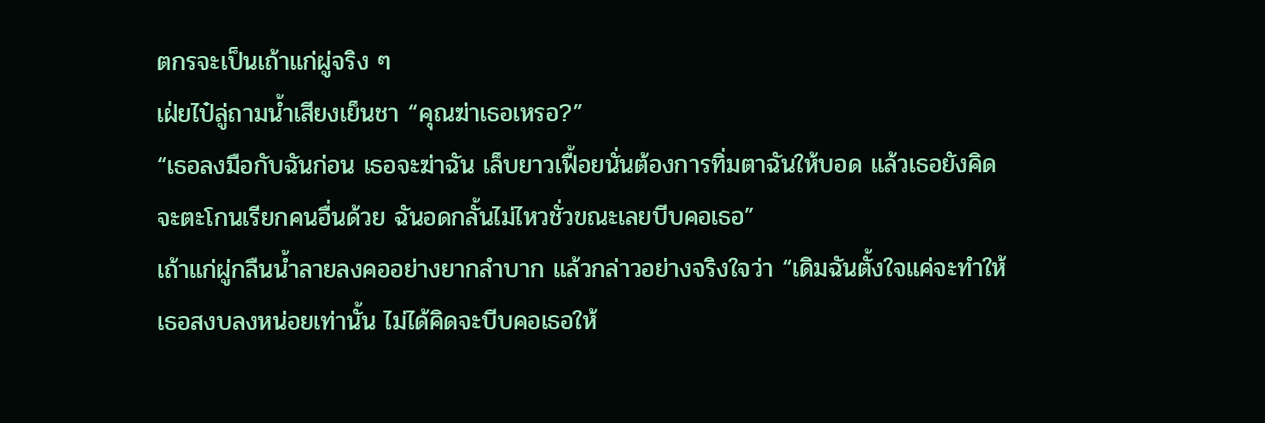ตกรจะเป็นเถ้าแก่ผู่จริง ๆ
เฝ่ยไป๋ลู่ถามน้ำเสียงเย็นชา “คุณฆ่าเธอเหรอ?”
“เธอลงมือกับฉันก่อน เธอจะฆ่าฉัน เล็บยาวเฟื้อยนั่นต้องการทิ่มตาฉันให้บอด แล้วเธอยังคิดจะตะโกนเรียกคนอื่นด้วย ฉันอดกลั้นไม่ไหวชั่วขณะเลยบีบคอเธอ”
เถ้าแก่ผู่กลืนน้ำลายลงคออย่างยากลำบาก แล้วกล่าวอย่างจริงใจว่า “เดิมฉันตั้งใจแค่จะทำให้เธอสงบลงหน่อยเท่านั้น ไม่ได้คิดจะบีบคอเธอให้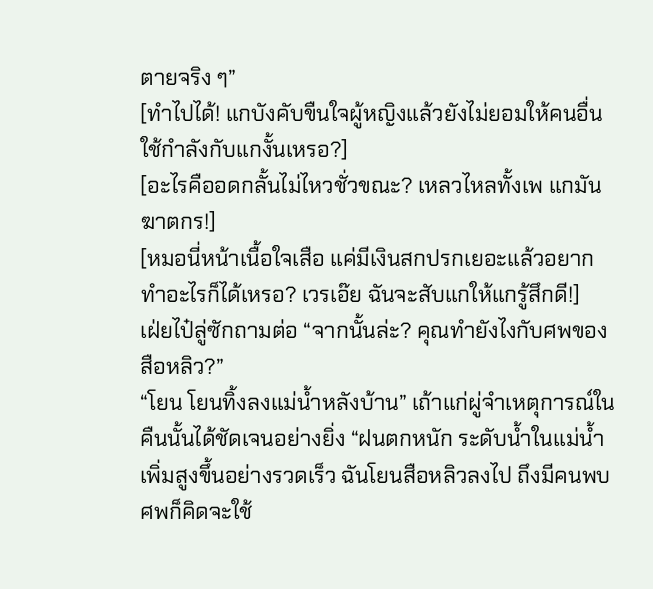ตายจริง ๆ”
[ทำไปได้! แกบังคับขืนใจผู้หญิงแล้วยังไม่ยอมให้คนอื่นใช้กำลังกับแกงั้นเหรอ?]
[อะไรคืออดกลั้นไม่ไหวชั่วขณะ? เหลวไหลทั้งเพ แกมันฆาตกร!]
[หมอนี่หน้าเนื้อใจเสือ แค่มีเงินสกปรกเยอะแล้วอยากทำอะไรก็ได้เหรอ? เวรเอ๊ย ฉันจะสับแกให้แกรู้สึกดี!]
เฝ่ยไป๋ลู่ซักถามต่อ “จากนั้นล่ะ? คุณทำยังไงกับศพของสือหลิว?”
“โยน โยนทิ้งลงแม่น้ำหลังบ้าน” เถ้าแก่ผู่จำเหตุการณ์ในคืนนั้นได้ชัดเจนอย่างยิ่ง “ฝนตกหนัก ระดับน้ำในแม่น้ำเพิ่มสูงขึ้นอย่างรวดเร็ว ฉันโยนสือหลิวลงไป ถึงมีคนพบศพก็คิดจะใช้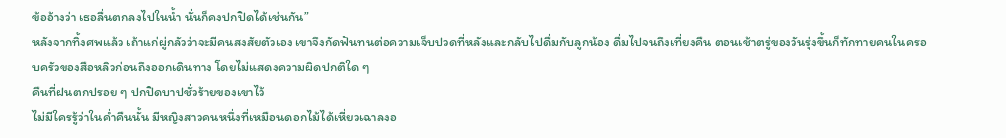ข้ออ้างว่า เธอลื่นตกลงไปในน้ำ นั่นก็คงปกปิดได้เช่นกัน”
หลังจากทิ้งศพแล้ว เถ้าแก่ผู่กลัวว่าจะมีคนสงสัยตัวเอง เขาจึงกัดฟันทนต่อความเจ็บปวดที่หลังและกลับไปดื่มกับลูกน้อง ดื่มไปจนถึงเที่ยงคืน ตอนเช้าตรู่ของวันรุ่งขึ้นก็ทักทายคนในครอบครัวของสือหลิวก่อนถึงออกเดินทาง โดยไม่แสดงความผิดปกติใด ๆ
คืนที่ฝนตกปรอย ๆ ปกปิดบาปชั่วร้ายของเขาไว้
ไม่มีใครรู้ว่าในค่ำคืนนั้น มีหญิงสาวคนหนึ่งที่เหมือนดอกไม้ได้เหี่ยวเฉาลงอ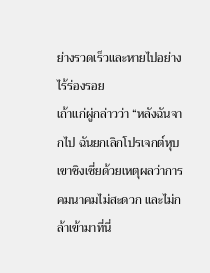ย่างรวดเร็วและหายไปอย่างไร้ร่องรอย
เถ้าแก่ผู่กล่าวว่า “หลังฉันจากไป ฉันยกเลิกโปรเจกต์หุบเขาชิงเซี่ยด้วยเหตุผลว่าการคมนาคมไม่สะดวก และไม่กล้าเข้ามาที่นี่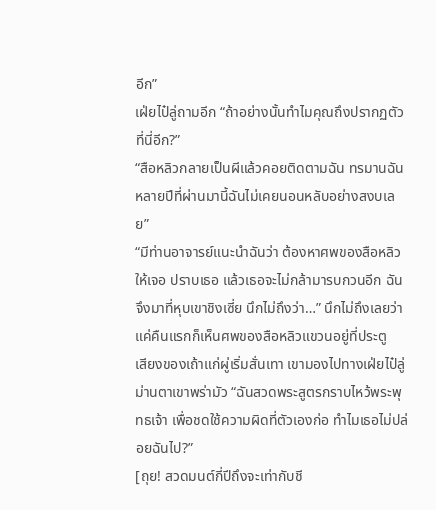อีก”
เฝ่ยไป๋ลู่ถามอีก “ถ้าอย่างนั้นทำไมคุณถึงปรากฏตัวที่นี่อีก?”
“สือหลิวกลายเป็นผีแล้วคอยติดตามฉัน ทรมานฉัน หลายปีที่ผ่านมานี้ฉันไม่เคยนอนหลับอย่างสงบเลย”
“มีท่านอาจารย์แนะนำฉันว่า ต้องหาศพของสือหลิวให้เจอ ปราบเธอ แล้วเธอจะไม่กล้ามารบกวนอีก ฉันจึงมาที่หุบเขาชิงเซี่ย นึกไม่ถึงว่า…” นึกไม่ถึงเลยว่าแค่คืนแรกก็เห็นศพของสือหลิวแขวนอยู่ที่ประตู
เสียงของเถ้าแก่ผู่เริ่มสั่นเทา เขามองไปทางเฝ่ยไป๋ลู่ ม่านตาเขาพร่ามัว “ฉันสวดพระสูตรกราบไหว้พระพุทธเจ้า เพื่อชดใช้ความผิดที่ตัวเองก่อ ทำไมเธอไม่ปล่อยฉันไป?”
[ถุย! สวดมนต์กี่ปีถึงจะเท่ากับชี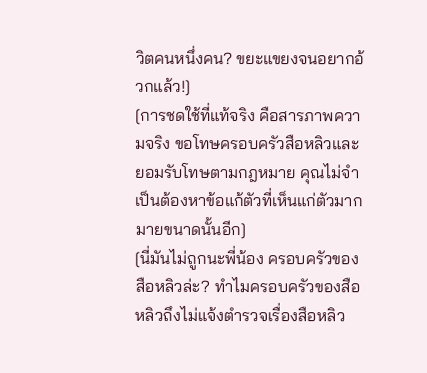วิตคนหนึ่งคน? ขยะแขยงจนอยากอ้วกแล้ว!]
[การชดใช้ที่แท้จริง คือสารภาพความจริง ขอโทษครอบครัวสือหลิวและยอมรับโทษตามกฎหมาย คุณไม่จำเป็นต้องหาข้อแก้ตัวที่เห็นแก่ตัวมากมายขนาดนั้นอีก]
[นี่มันไม่ถูกนะพี่น้อง ครอบครัวของสือหลิวล่ะ? ทำไมครอบครัวของสือหลิวถึงไม่แจ้งตำรวจเรื่องสือหลิว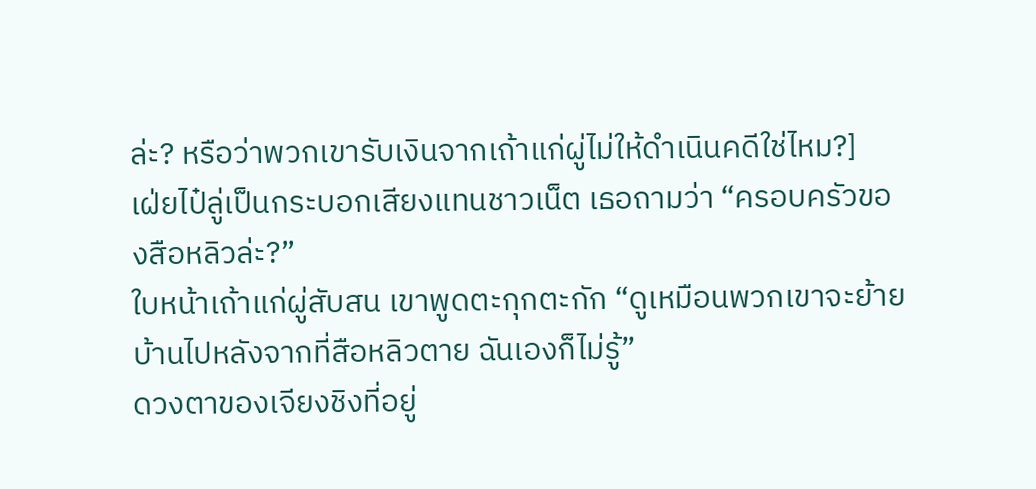ล่ะ? หรือว่าพวกเขารับเงินจากเถ้าแก่ผู่ไม่ให้ดำเนินคดีใช่ไหม?]
เฝ่ยไป๋ลู่เป็นกระบอกเสียงแทนชาวเน็ต เธอถามว่า “ครอบครัวของสือหลิวล่ะ?”
ใบหน้าเถ้าแก่ผู่สับสน เขาพูดตะกุกตะกัก “ดูเหมือนพวกเขาจะย้ายบ้านไปหลังจากที่สือหลิวตาย ฉันเองก็ไม่รู้”
ดวงตาของเจียงชิงที่อยู่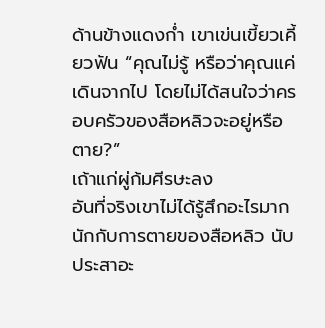ด้านข้างแดงก่ำ เขาเข่นเขี้ยวเคี้ยวฟัน “คุณไม่รู้ หรือว่าคุณแค่เดินจากไป โดยไม่ได้สนใจว่าครอบครัวของสือหลิวจะอยู่หรือตาย?”
เถ้าแก่ผู่ก้มศีรษะลง
อันที่จริงเขาไม่ได้รู้สึกอะไรมากนักกับการตายของสือหลิว นับประสาอะ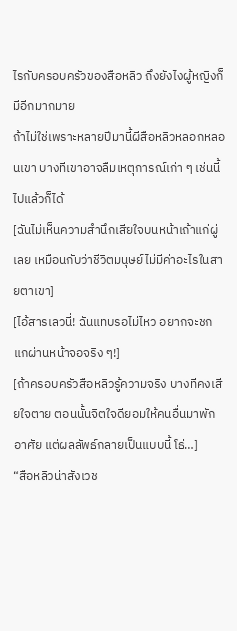ไรกับครอบครัวของสือหลิว ถึงยังไงผู้หญิงก็มีอีกมากมาย
ถ้าไม่ใช่เพราะหลายปีมานี้ผีสือหลิวหลอกหลอนเขา บางทีเขาอาจลืมเหตุการณ์เก่า ๆ เช่นนี้ไปแล้วก็ได้
[ฉันไม่เห็นความสำนึกเสียใจบนหน้าเถ้าแก่ผู่เลย เหมือนกับว่าชีวิตมนุษย์ไม่มีค่าอะไรในสายตาเขา]
[ไอ้สารเลวนี่! ฉันแทบรอไม่ไหว อยากจะชกแกผ่านหน้าจอจริง ๆ!]
[ถ้าครอบครัวสือหลิวรู้ความจริง บางทีคงเสียใจตาย ตอนนั้นจิตใจดียอมให้คนอื่นมาพักอาศัย แต่ผลลัพธ์กลายเป็นแบบนี้ โธ่…]
“สือหลิวน่าสังเวช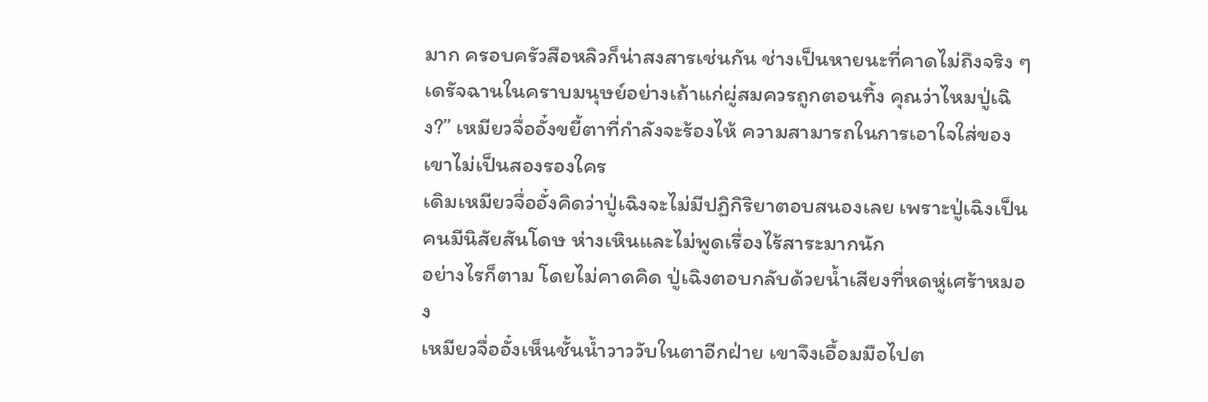มาก ครอบครัวสือหลิวก็น่าสงสารเช่นกัน ช่างเป็นหายนะที่คาดไม่ถึงจริง ๆ เดรัจฉานในคราบมนุษย์อย่างเถ้าแก่ผู่สมควรถูกตอนทิ้ง คุณว่าไหมปู่เฉิง?” เหมียวจื่ออั๋งขยี้ตาที่กำลังจะร้องไห้ ความสามารถในการเอาใจใส่ของเขาไม่เป็นสองรองใคร
เดิมเหมียวจื่ออั๋งคิดว่าปู่เฉิงจะไม่มีปฏิกิริยาตอบสนองเลย เพราะปู่เฉิงเป็นคนมีนิสัยสันโดษ ห่างเหินและไม่พูดเรื่องไร้สาระมากนัก
อย่างไรก็ตาม โดยไม่คาดคิด ปู่เฉิงตอบกลับด้วยน้ำเสียงที่หดหู่เศร้าหมอง
เหมียวจื่ออั๋งเห็นชั้นน้ำวาววับในตาอีกฝ่าย เขาจึงเอื้อมมือไปต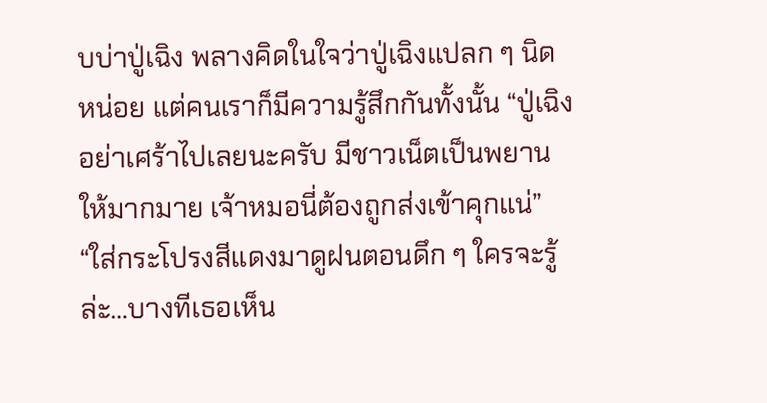บบ่าปู่เฉิง พลางคิดในใจว่าปู่เฉิงแปลก ๆ นิดหน่อย แต่คนเราก็มีความรู้สึกกันทั้งนั้น “ปู่เฉิงอย่าเศร้าไปเลยนะครับ มีชาวเน็ตเป็นพยานให้มากมาย เจ้าหมอนี่ต้องถูกส่งเข้าคุกแน่”
“ใส่กระโปรงสีแดงมาดูฝนตอนดึก ๆ ใครจะรู้ล่ะ…บางทีเธอเห็น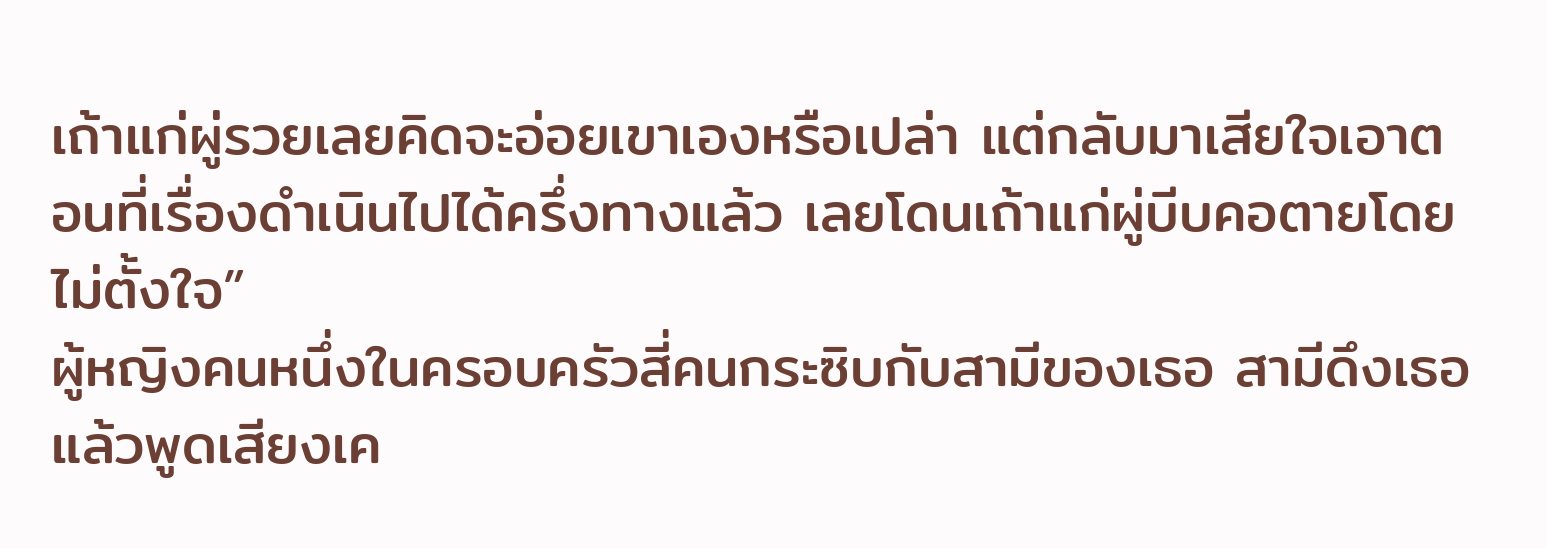เถ้าแก่ผู่รวยเลยคิดจะอ่อยเขาเองหรือเปล่า แต่กลับมาเสียใจเอาตอนที่เรื่องดำเนินไปได้ครึ่งทางแล้ว เลยโดนเถ้าแก่ผู่บีบคอตายโดยไม่ตั้งใจ”
ผู้หญิงคนหนึ่งในครอบครัวสี่คนกระซิบกับสามีของเธอ สามีดึงเธอแล้วพูดเสียงเค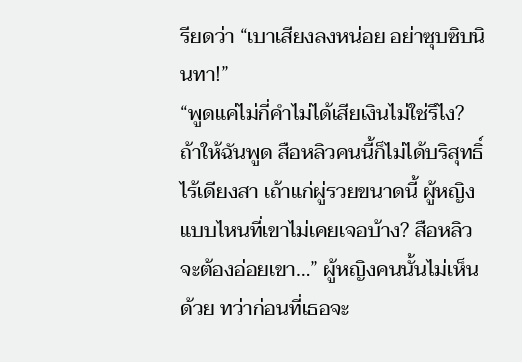รียดว่า “เบาเสียงลงหน่อย อย่าซุบซิบนินทา!”
“พูดแค่ไม่กี่คำไม่ได้เสียเงินไม่ใช่รึไง? ถ้าให้ฉันพูด สือหลิวคนนี้ก็ไม่ได้บริสุทธิ์ไร้เดียงสา เถ้าแก่ผู่รวยขนาดนี้ ผู้หญิงแบบไหนที่เขาไม่เคยเจอบ้าง? สือหลิวจะต้องอ่อยเขา…” ผู้หญิงคนนั้นไม่เห็นด้วย ทว่าก่อนที่เธอจะ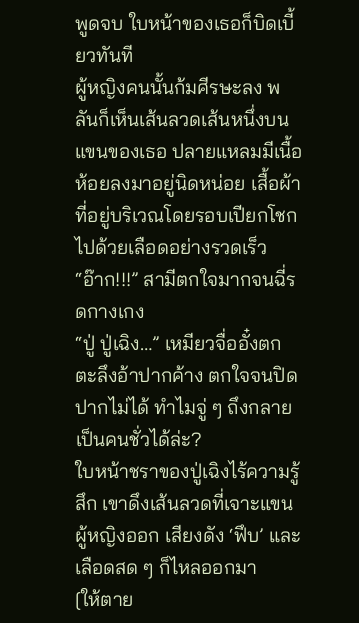พูดจบ ใบหน้าของเธอก็บิดเบี้ยวทันที
ผู้หญิงคนนั้นก้มศีรษะลง พลันก็เห็นเส้นลวดเส้นหนึ่งบนแขนของเธอ ปลายแหลมมีเนื้อห้อยลงมาอยู่นิดหน่อย เสื้อผ้าที่อยู่บริเวณโดยรอบเปียกโชกไปด้วยเลือดอย่างรวดเร็ว
“อ๊าก!!!” สามีตกใจมากจนฉี่รดกางเกง
“ปู่ ปู่เฉิง…” เหมียวจื่ออั๋งตกตะลึงอ้าปากค้าง ตกใจจนปิดปากไม่ได้ ทำไมจู่ ๆ ถึงกลายเป็นคนชั่วได้ล่ะ?
ใบหน้าชราของปู่เฉิงไร้ความรู้สึก เขาดึงเส้นลวดที่เจาะแขนผู้หญิงออก เสียงดัง ‘ฟึบ’ และเลือดสด ๆ ก็ไหลออกมา
[ให้ตาย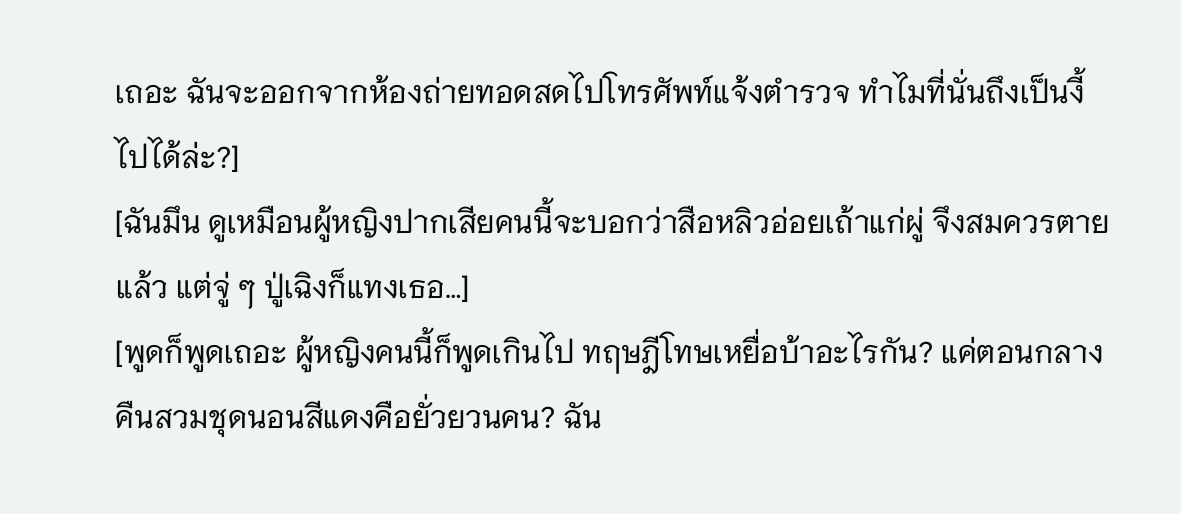เถอะ ฉันจะออกจากห้องถ่ายทอดสดไปโทรศัพท์แจ้งตำรวจ ทำไมที่นั่นถึงเป็นงี้ไปได้ล่ะ?]
[ฉันมึน ดูเหมือนผู้หญิงปากเสียคนนี้จะบอกว่าสือหลิวอ่อยเถ้าแก่ผู่ จึงสมควรตายแล้ว แต่จู่ ๆ ปู่เฉิงก็แทงเธอ…]
[พูดก็พูดเถอะ ผู้หญิงคนนี้ก็พูดเกินไป ทฤษฎีโทษเหยื่อบ้าอะไรกัน? แค่ตอนกลางคืนสวมชุดนอนสีแดงคือยั่วยวนคน? ฉัน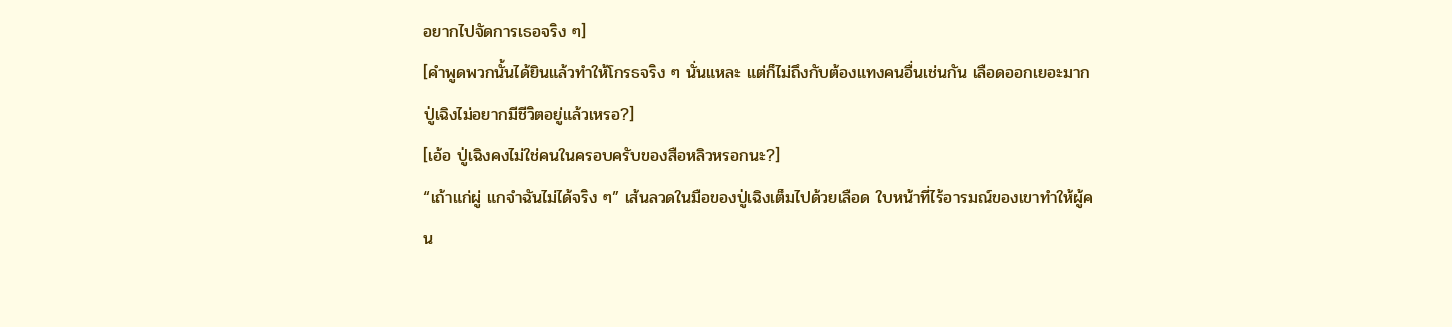อยากไปจัดการเธอจริง ๆ]
[คำพูดพวกนั้นได้ยินแล้วทำให้โกรธจริง ๆ นั่นแหละ แต่ก็ไม่ถึงกับต้องแทงคนอื่นเช่นกัน เลือดออกเยอะมาก ปู่เฉิงไม่อยากมีชีวิตอยู่แล้วเหรอ?]
[เอ้อ ปู่เฉิงคงไม่ใช่คนในครอบครับของสือหลิวหรอกนะ?]
“เถ้าแก่ผู่ แกจำฉันไม่ได้จริง ๆ” เส้นลวดในมือของปู่เฉิงเต็มไปด้วยเลือด ใบหน้าที่ไร้อารมณ์ของเขาทำให้ผู้คน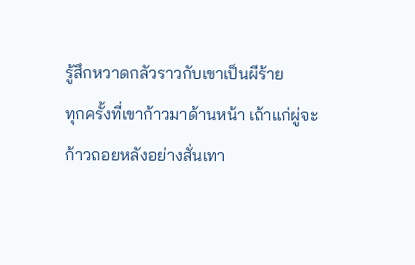รู้สึกหวาดกลัวราวกับเขาเป็นผีร้าย
ทุกครั้งที่เขาก้าวมาด้านหน้า เถ้าแก่ผู่จะก้าวถอยหลังอย่างสั่นเทา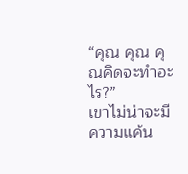“คุณ คุณ คุณคิดจะทำอะไร?”
เขาไม่น่าจะมีความแค้น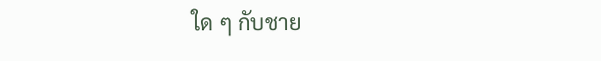ใด ๆ กับชาย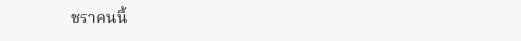ชราคนนี้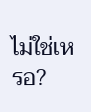ไม่ใช่เหรอ?